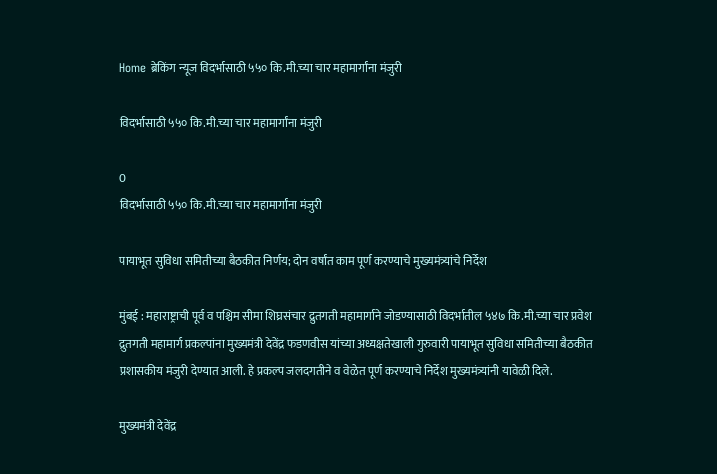Home ब्रेकिंग न्यूज विदर्भासाठी ५५० कि.मी.च्या चार महामार्गांना मंजुरी

विदर्भासाठी ५५० कि.मी.च्या चार महामार्गांना मंजुरी

0
विदर्भासाठी ५५० कि.मी.च्या चार महामार्गांना मंजुरी

पायाभूत सुविधा समितीच्या बैठकीत निर्णय; दोन वर्षांत काम पूर्ण करण्याचे मुख्यमंत्र्यांचे निर्देश

मुंबई : महाराष्ट्राची पूर्व व पश्चिम सीमा शिघ्रसंचार द्रुतगती महामार्गाने जोडण्यासाठी विदर्भातील ५४७ कि.मी.च्या चार प्रवेश द्रुतगती महामार्ग प्रकल्पांना मुख्यमंत्री देवेंद्र फडणवीस यांच्या अध्यक्षतेखाली गुरुवारी पायाभूत सुविधा समितीच्या बैठकीत प्रशासकीय मंजुरी देण्यात आली. हे प्रकल्प जलदगतीने व वेळेत पूर्ण करण्याचे निर्देश मुख्यमंत्र्यांनी यावेळी दिले.

मुख्यमंत्री देवेंद्र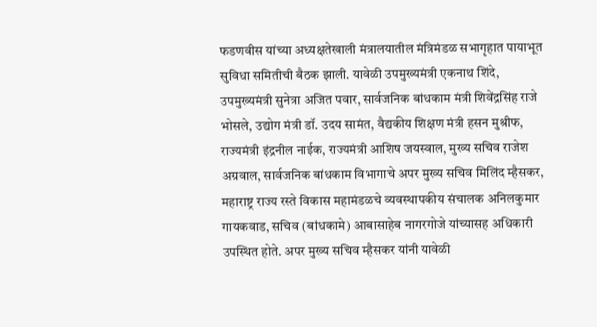फडणवीस यांच्या अध्यक्षतेखाली मंत्रालयातील मंत्रिमंडळ सभागृहात पायाभूत सुविधा समितीची बैठक झाली. यावेळी उपमुख्यमंत्री एकनाथ शिंदे, उपमुख्यमंत्री सुनेत्रा अजित पवार, सार्वजनिक बांधकाम मंत्री शिवेंद्रसिंह राजे भोसले, उद्योग मंत्री डॉ. उदय सामंत, वैद्यकीय शिक्षण मंत्री हसन मुश्रीफ, राज्यमंत्री इंद्रनील नाईक, राज्यमंत्री आशिष जयस्वाल, मुख्य सचिव राजेश अग्रवाल, सार्वजनिक बांधकाम विभागाचे अपर मुख्य सचिव मिलिंद म्हैसकर, महाराष्ट्र राज्य रस्ते विकास महामंडळचे व्यवस्थापकीय संचालक अनिलकुमार गायकवाड, सचिव (बांधकामे) आबासाहेब नागरगोजे यांच्यासह अधिकारी उपस्थित होते. अपर मुख्य सचिव म्हैसकर यांनी यावेळी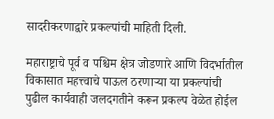सादरीकरणाद्वारे प्रकल्पांची माहिती दिली.

महाराष्ट्राचे पूर्व व पश्चिम क्षेत्र जोडणारे आणि विदर्भातील विकासात महत्त्वाचे पाऊल ठरणाऱ्या या प्रकल्पांची पुढील कार्यवाही जलदगतीने करून प्रकल्प वेळेत होईल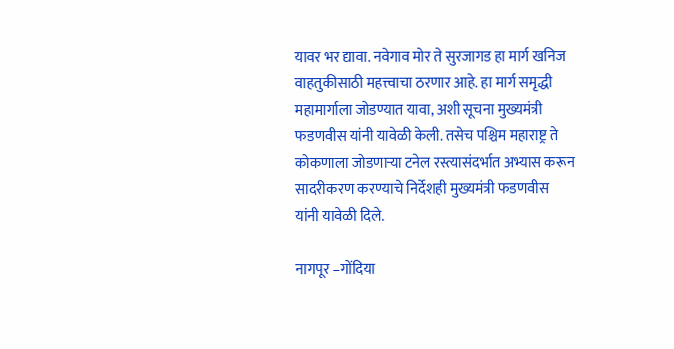यावर भर द्यावा. नवेगाव मोर ते सुरजागड हा मार्ग खनिज वाहतुकीसाठी महत्त्वाचा ठरणार आहे. हा मार्ग समृद्धी महामार्गाला जोडण्यात यावा, अशी सूचना मुख्यमंत्री फडणवीस यांनी यावेळी केली. तसेच पश्चिम महाराष्ट्र ते कोकणाला जोडणाऱ्या टनेल रस्त्यासंदर्भात अभ्यास करून सादरीकरण करण्याचे निर्देशही मुख्यमंत्री फडणवीस यांनी यावेळी दिले.

नागपूर –गोंदिया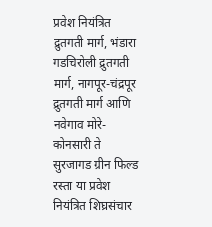प्रवेश नियंत्रित द्रुतगती मार्ग, भंडारा गडचिरोली द्रुतगती मार्ग, नागपूर-चंद्रपूर द्रुतगती मार्ग आणि नवेगाव मोरे- कोनसारी ते सुरजागड ग्रीन फिल्ड रस्ता या प्रवेश नियंत्रित शिघ्रसंचार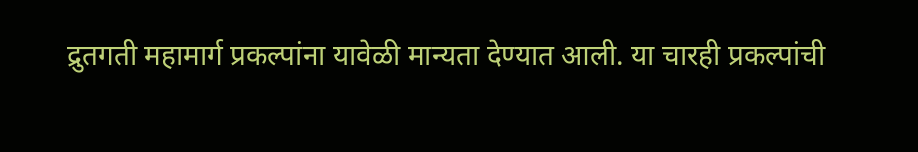द्रुतगती महामार्ग प्रकल्पांना यावेळी मान्यता देण्यात आली. या चारही प्रकल्पांची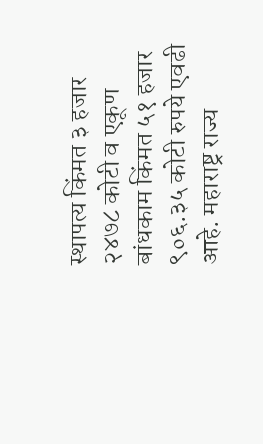स्थापत्य किंमत ३ हजार २४७८ कोटी व एकूण बांधकाम किंमत ५१ हजार ९०६.३५ कोटी रुपये एवढी आहे. महाराष्ट्र राज्य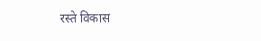रस्ते विकास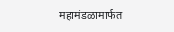महामंडळामार्फत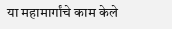या महामार्गांचे काम केले